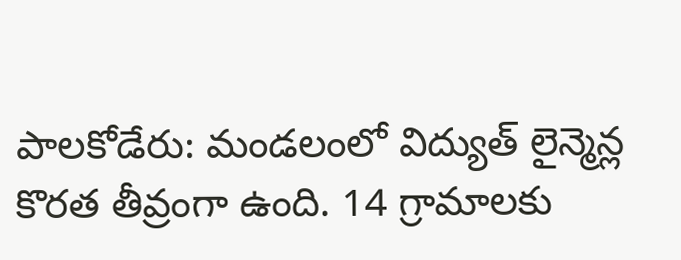పాలకోడేరు: మండలంలో విద్యుత్ లైన్మెన్ల కొరత తీవ్రంగా ఉంది. 14 గ్రామాలకు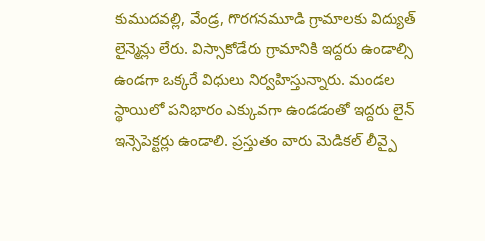కుముదవల్లి, వేండ్ర, గొరగనమూడి గ్రామాలకు విద్యుత్ లైన్మెన్లు లేరు. విస్సాకోడేరు గ్రామానికి ఇద్దరు ఉండాల్సి ఉండగా ఒక్కరే విధులు నిర్వహిస్తున్నారు. మండల స్థాయిలో పనిభారం ఎక్కువగా ఉండడంతో ఇద్దరు లైన్ ఇన్సెపెక్టర్లు ఉండాలి. ప్రస్తుతం వారు మెడికల్ లీవ్పై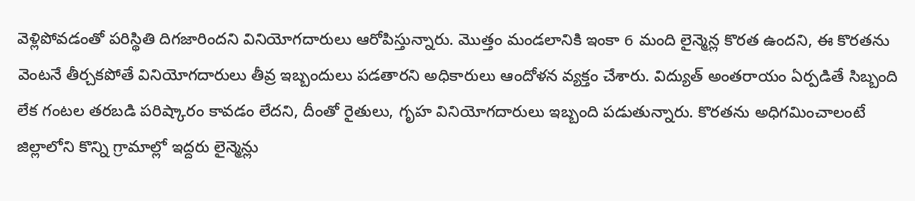వెళ్లిపోవడంతో పరిస్థితి దిగజారిందని వినియోగదారులు ఆరోపిస్తున్నారు. మొత్తం మండలానికి ఇంకా 6 మంది లైన్మెన్ల కొరత ఉందని, ఈ కొరతను వెంటనే తీర్చకపోతే వినియోగదారులు తీవ్ర ఇబ్బందులు పడతారని అధికారులు ఆందోళన వ్యక్తం చేశారు. విద్యుత్ అంతరాయం ఏర్పడితే సిబ్బంది లేక గంటల తరబడి పరిష్కారం కావడం లేదని, దీంతో రైతులు, గృహ వినియోగదారులు ఇబ్బంది పడుతున్నారు. కొరతను అధిగమించాలంటే జిల్లాలోని కొన్ని గ్రామాల్లో ఇద్దరు లైన్మెన్లు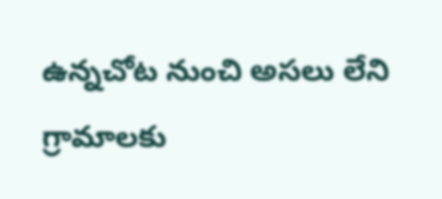ఉన్నచోట నుంచి అసలు లేని గ్రామాలకు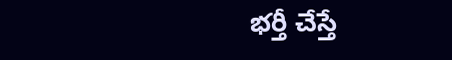భర్తీ చేస్తే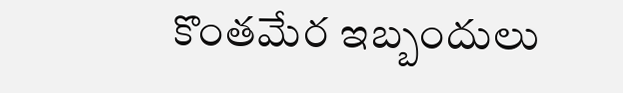కొంతమేర ఇబ్బందులు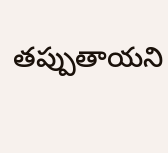తప్పుతాయని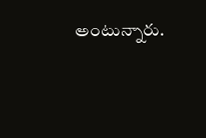అంటున్నారు.